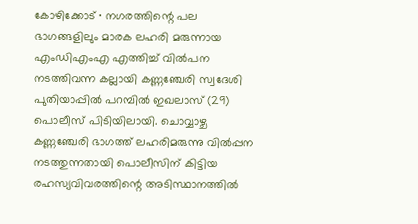കോഴിക്കോട് ∙ നഗരത്തിന്റെ പല ഭാഗങ്ങളിലും മാരക ലഹരി മരുന്നായ എംഡിഎംഎ എത്തിച്ച് വിൽപന നടത്തിവന്ന കല്ലായി കണ്ണഞ്ചേരി സ്വദേശി പുതിയാപ്പിൽ പറമ്പിൽ ഇഖലാസ് (29) പൊലീസ് പിടിയിലായി. ചൊവ്വാഴ്ച കണ്ണഞ്ചേരി ഭാഗത്ത് ലഹരിമരുന്നു വിൽപ്പന നടത്തുന്നതായി പൊലീസിന് കിട്ടിയ രഹസ്യവിവരത്തിന്റെ അടിസ്ഥാനത്തിൽ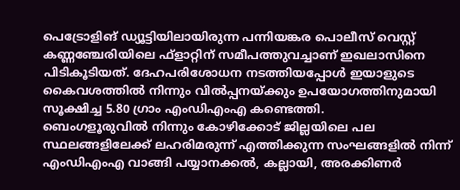പെട്രോളിങ് ഡ്യൂട്ടിയിലായിരുന്ന പന്നിയങ്കര പൊലീസ് വെസ്റ്റ് കണ്ണഞ്ചേരിയിലെ ഫ്ളാറ്റിന് സമീപത്തുവച്ചാണ് ഇഖലാസിനെ പിടികൂടിയത്. ദേഹപരിശോധന നടത്തിയപ്പോൾ ഇയാളുടെ കൈവശത്തിൽ നിന്നും വിൽപ്പനയ്ക്കും ഉപയോഗത്തിനുമായി സൂക്ഷിച്ച 5.80 ഗ്രാം എംഡിഎംഎ കണ്ടെത്തി.
ബെംഗളൂരുവിൽ നിന്നും കോഴിക്കോട് ജില്ലയിലെ പല സ്ഥലങ്ങളിലേക്ക് ലഹരിമരുന്ന് എത്തിക്കുന്ന സംഘങ്ങളിൽ നിന്ന് എംഡിഎംഎ വാങ്ങി പയ്യാനക്കൽ, കല്ലായി, അരക്കിണർ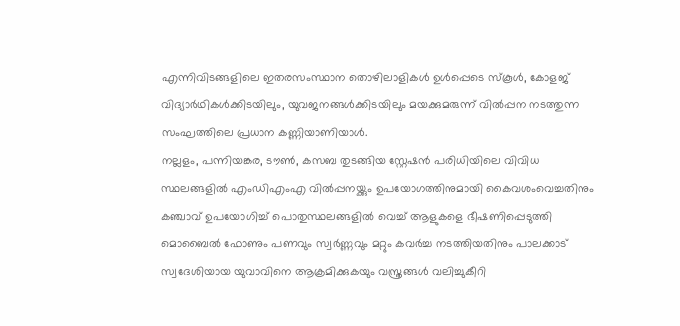എന്നിവിടങ്ങളിലെ ഇതരസംസ്ഥാന തൊഴിലാളികൾ ഉൾപ്പെടെ സ്കൂൾ, കോളജ് വിദ്യാർഥികൾക്കിടയിലും, യുവജനങ്ങൾക്കിടയിലും മയക്കുമരുന്ന് വിൽപ്പന നടത്തുന്ന സംഘത്തിലെ പ്രധാന കണ്ണിയാണിയാൾ.
നല്ലളം, പന്നിയങ്കര, ടൗൺ, കസബ തുടങ്ങിയ സ്റ്റേഷൻ പരിധിയിലെ വിവിധ സ്ഥലങ്ങളിൽ എംഡിഎംഎ വിൽപ്പനയ്ക്കും ഉപയോഗത്തിനുമായി കൈവശംവെച്ചതിനും കഞ്ചാവ് ഉപയോഗിച്ച് പൊതുസ്ഥലങ്ങളിൽ വെച്ച് ആളുകളെ ഭീഷണിപ്പെടുത്തി മൊബൈൽ ഫോണും പണവും സ്വർണ്ണവും മറ്റും കവർച്ച നടത്തിയതിനും പാലക്കാട് സ്വദേശിയായ യുവാവിനെ ആക്രമിക്കുകയും വസ്ത്രങ്ങൾ വലിച്ചുകീറി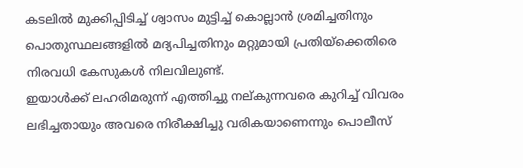കടലിൽ മുക്കിപ്പിടിച്ച് ശ്വാസം മുട്ടിച്ച് കൊല്ലാൻ ശ്രമിച്ചതിനും പൊതുസ്ഥലങ്ങളിൽ മദ്യപിച്ചതിനും മറ്റുമായി പ്രതിയ്ക്കെതിരെ നിരവധി കേസുകൾ നിലവിലുണ്ട്.
ഇയാൾക്ക് ലഹരിമരുന്ന് എത്തിച്ചു നല്കുന്നവരെ കുറിച്ച് വിവരം ലഭിച്ചതായും അവരെ നിരീക്ഷിച്ചു വരികയാണെന്നും പൊലീസ്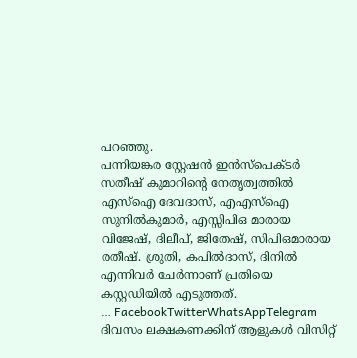പറഞ്ഞു.
പന്നിയങ്കര സ്റ്റേഷൻ ഇൻസ്പെക്ടർ സതീഷ് കുമാറിന്റെ നേതൃത്വത്തിൽ എസ്ഐ ദേവദാസ്, എഎസ്ഐ സുനിൽകുമാർ, എസ്സിപിഒ മാരായ വിജേഷ്, ദിലീപ്, ജിതേഷ്, സിപിഒമാരായ രതീഷ്. ശ്രുതി, കപിൽദാസ്, ദിനിൽ എന്നിവർ ചേർന്നാണ് പ്രതിയെ കസ്റ്റഡിയിൽ എടുത്തത്.
… FacebookTwitterWhatsAppTelegram
ദിവസം ലക്ഷകണക്കിന് ആളുകൾ വിസിറ്റ്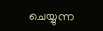ചെയ്യുന്ന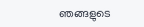ഞങ്ങളുടെ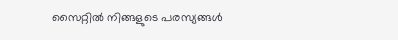സൈറ്റിൽ നിങ്ങളുടെ പരസ്യങ്ങൾ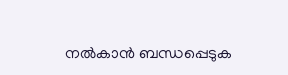നൽകാൻ ബന്ധപ്പെടുക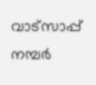വാട്സാപ്പ് നമ്പർ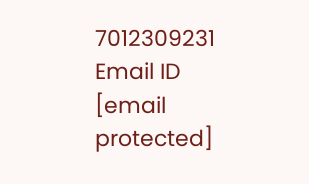7012309231 Email ID [email protected]